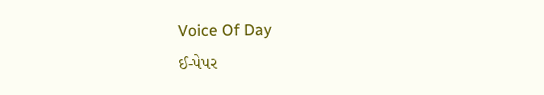Voice Of Day
ઈ-પેપર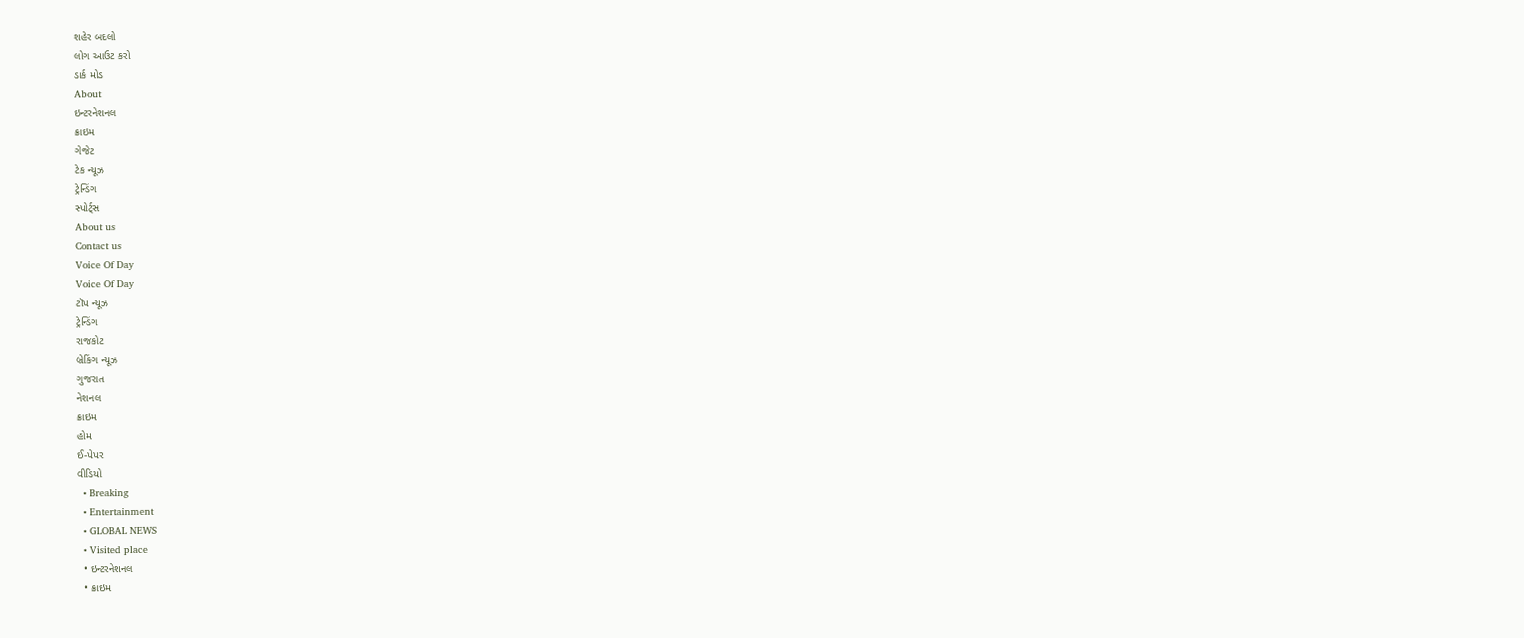શહેર બદલો
લોગ આઉટ કરો
ડાર્ક મોડ
About
ઇન્ટરનેશનલ
ક્રાઇમ
ગેજેટ
ટેક ન્યૂઝ
ટ્રેન્ડિંગ
સ્પોર્ટ્સ
About us
Contact us
Voice Of Day
Voice Of Day
ટૉપ ન્યૂઝ
ટ્રેન્ડિંગ
રાજકોટ
બ્રેકિંગ ન્યૂઝ
ગુજરાત
નેશનલ
ક્રાઇમ
હોમ
ઈ-પેપર
વીડિયો
  • Breaking
  • Entertainment
  • GLOBAL NEWS
  • Visited place
  • ઇન્ટરનેશનલ
  • ક્રાઇમ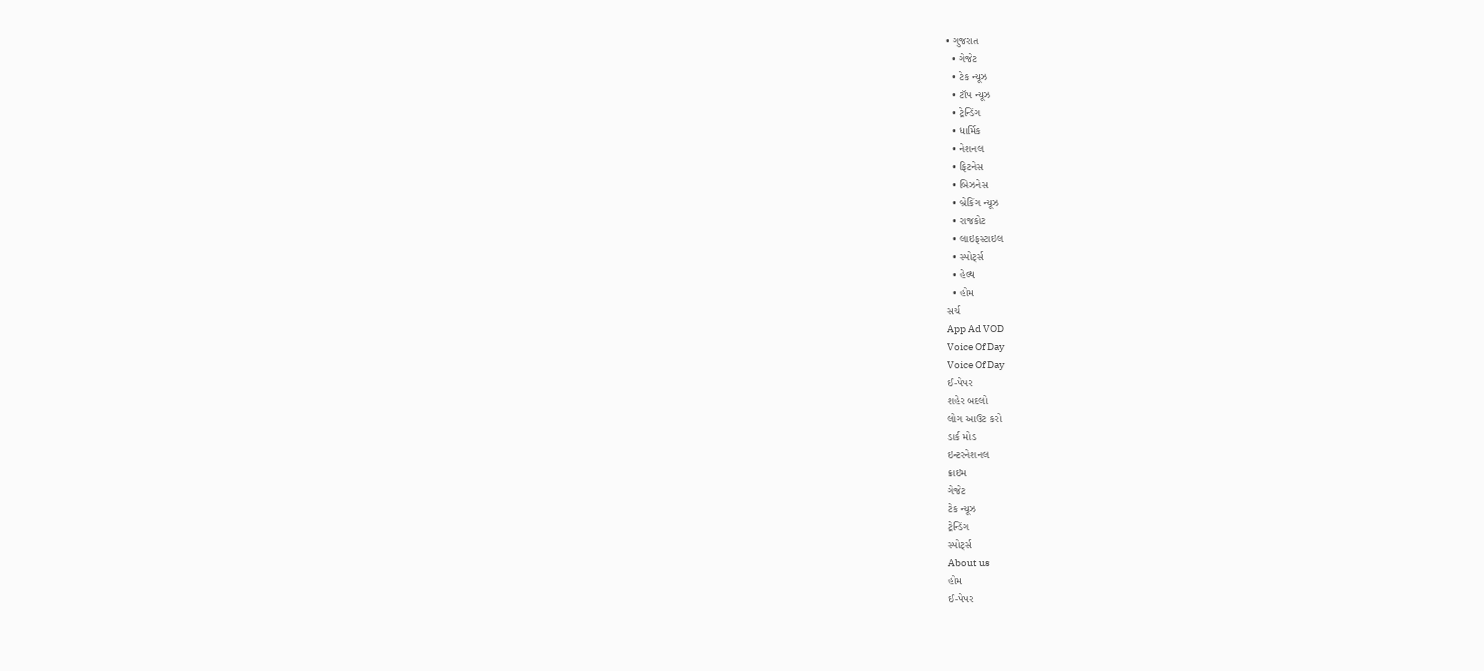• ગુજરાત
  • ગેજેટ
  • ટેક ન્યૂઝ
  • ટૉપ ન્યૂઝ
  • ટ્રેન્ડિંગ
  • ધાર્મિક
  • નેશનલ
  • ફિટનેસ
  • બિઝનેસ
  • બ્રેકિંગ ન્યૂઝ
  • રાજકોટ
  • લાઇફસ્ટાઇલ
  • સ્પોર્ટ્સ
  • હેલ્થ
  • હોમ
સર્ચ
App Ad VOD
Voice Of Day
Voice Of Day
ઈ-પેપર
શહેર બદલો
લોગ આઉટ કરો
ડાર્ક મોડ
ઇન્ટરનેશનલ
ક્રાઇમ
ગેજેટ
ટેક ન્યૂઝ
ટ્રેન્ડિંગ
સ્પોર્ટ્સ
About us
હોમ
ઈ-પેપર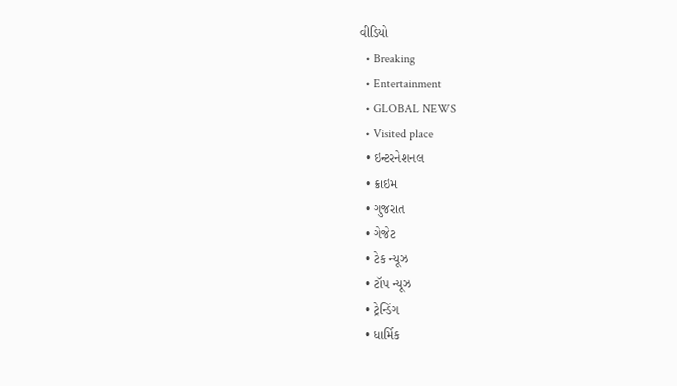વીડિયો
  • Breaking
  • Entertainment
  • GLOBAL NEWS
  • Visited place
  • ઇન્ટરનેશનલ
  • ક્રાઇમ
  • ગુજરાત
  • ગેજેટ
  • ટેક ન્યૂઝ
  • ટૉપ ન્યૂઝ
  • ટ્રેન્ડિંગ
  • ધાર્મિક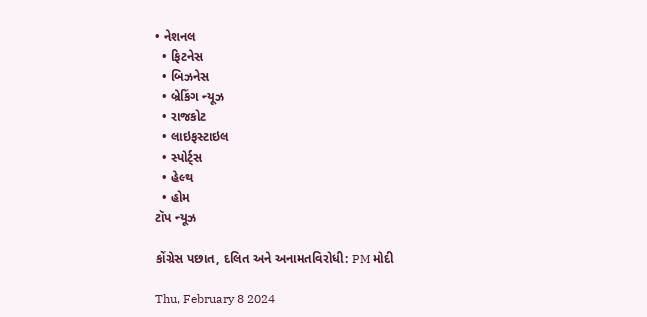• નેશનલ
  • ફિટનેસ
  • બિઝનેસ
  • બ્રેકિંગ ન્યૂઝ
  • રાજકોટ
  • લાઇફસ્ટાઇલ
  • સ્પોર્ટ્સ
  • હેલ્થ
  • હોમ
ટૉપ ન્યૂઝ

કોંગ્રેસ પછાત, દલિત અને અનામતવિરોધી: PM મોદી

Thu, February 8 2024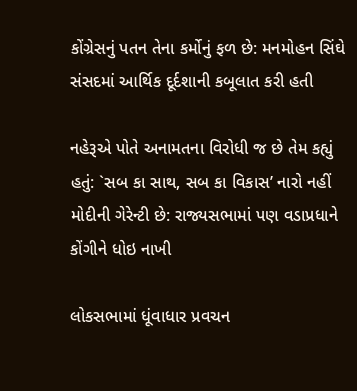કોંગ્રેસનું પતન તેના કર્મોનું ફળ છે: મનમોહન સિંઘે સંસદમાં આર્થિક દૂર્દશાની કબૂલાત કરી હતી

નહેરૂએ પોતે અનામતના વિરોધી જ છે તેમ કહ્યું હતું: `સબ કા સાથ, સબ કા વિકાસ’ નારો નહીં મોદીની ગેરેન્ટી છે: રાજ્યસભામાં પણ વડાપ્રધાને કોંગીને ધોઇ નાખી

લોકસભામાં ધૂંવાધાર પ્રવચન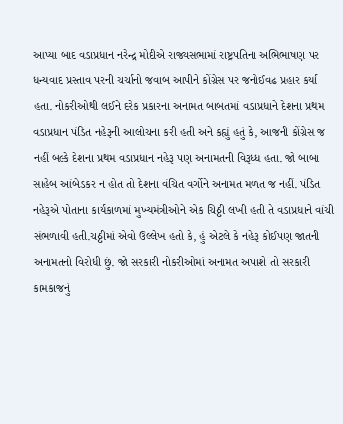આપ્યા બાદ વડાપ્રધાન નરેન્દ્ર મોદીએ રાજ્યસભામાં રાષ્ટ્રપતિના અભિભાષણ પર ધન્યવાદ પ્રસ્તાવ પરની ચર્ચાનો જવાબ આપીને કોંગ્રેસ પર જનોઈવઢ પ્રહાર કર્યા હતા. નોકરીઓથી લઈને દરેક પ્રકારના અનામત બાબતમાં વડાપ્રધાને દેશના પ્રથમ વડાપ્રધાન પંડિત નહેરૂની આલોચના કરી હતી અને કહ્યું હતું કે, આજની કોંગ્રેસ જ નહીં બલ્કે દેશના પ્રથમ વડાપ્રધાન નહેરૂ પણ અનામતની વિરૂધ્ધ હતા. જો બાબા સાહેબ આંબેડકર ન હોત તો દેશના વંચિત વર્ગોને અનામત મળત જ નહીં. પંડિત નહેરૂએ પોતાના કાર્યકાળમાં મુખ્યમંત્રીઓને એક ચિઠ્ઠી લખી હતી તે વડાપ્રધાને વાંચી સંભળાવી હતી.ચઠ્ઠીમાં એવો ઉલ્લેખ હતો કે, હું એટલે કે નહેરૂ કોઈપણ જાતની અનામતનો વિરોધી છું. જો સરકારી નોકરીઓમાં અનામત અપાશે તો સરકારી કામકાજનું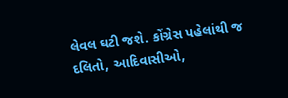લેવલ ઘટી જશે. કોંગ્રેસ પહેલાંથી જ દલિતો, આદિવાસીઓ,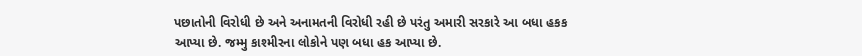પછાતોની વિરોધી છે અને અનામતની વિરોધી રહી છે પરંતુ અમારી સરકારે આ બધા હકક આપ્યા છે. જમ્મુ કાશ્મીરના લોકોને પણ બધા હક આપ્યા છે.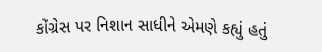કોંગ્રેસ પર નિશાન સાધીને એમણે કહ્યું હતું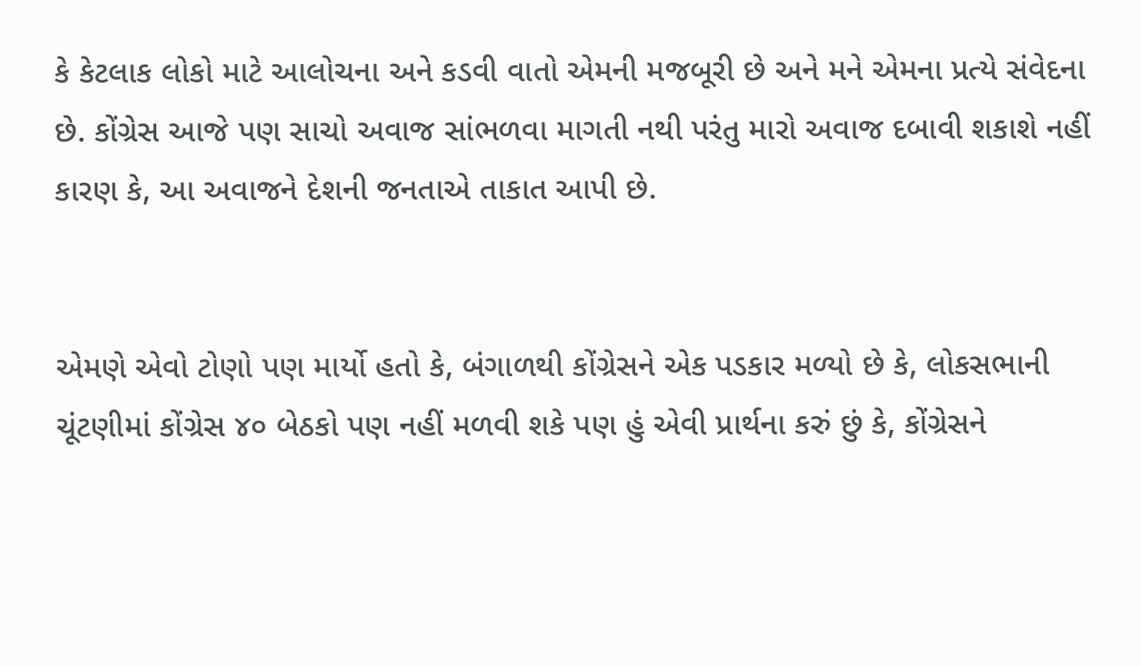કે કેટલાક લોકો માટે આલોચના અને કડવી વાતો એમની મજબૂરી છે અને મને એમના પ્રત્યે સંવેદના છે. કોંગ્રેસ આજે પણ સાચો અવાજ સાંભળવા માગતી નથી પરંતુ મારો અવાજ દબાવી શકાશે નહીં કારણ કે, આ અવાજને દેશની જનતાએ તાકાત આપી છે.


એમણે એવો ટોણો પણ માર્યો હતો કે, બંગાળથી કોંગ્રેસને એક પડકાર મળ્યો છે કે, લોકસભાની ચૂંટણીમાં કોંગ્રેસ ૪૦ બેઠકો પણ નહીં મળવી શકે પણ હું એવી પ્રાર્થના કરું છું કે, કોંગ્રેસને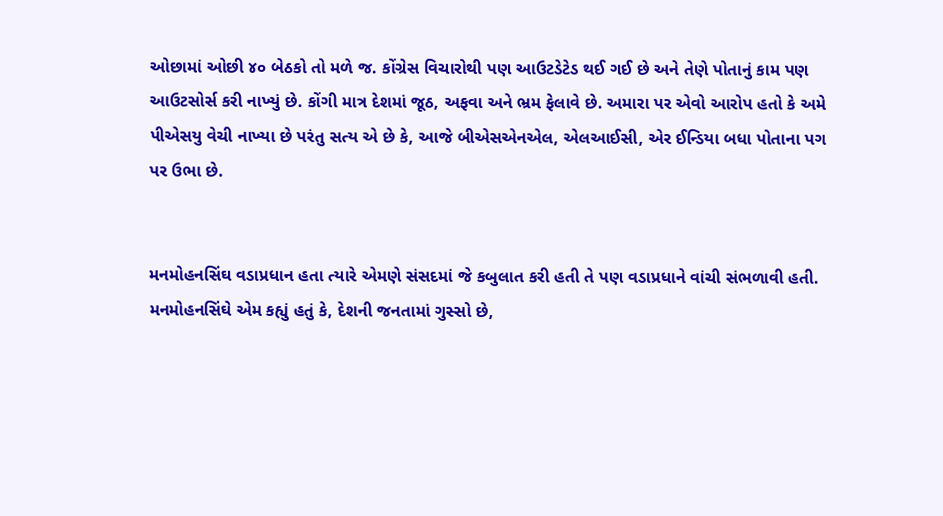ઓછામાં ઓછી ૪૦ બેઠકો તો મળે જ. કોંગ્રેસ વિચારોથી પણ આઉટડેટેડ થઈ ગઈ છે અને તેણે પોતાનું કામ પણ આઉટસોર્સ કરી નાખ્યું છે. કોંગી માત્ર દેશમાં જૂઠ, અફવા અને ભ્રમ ફેલાવે છે. અમારા પર એવો આરોપ હતો કે અમે પીએસયુ વેચી નાખ્યા છે પરંતુ સત્ય એ છે કે, આજે બીએસએનએલ, એલઆઈસી, એર ઈન્ડિયા બધા પોતાના પગ પર ઉભા છે.


મનમોહનસિંઘ વડાપ્રધાન હતા ત્યારે એમણે સંસદમાં જે કબુલાત કરી હતી તે પણ વડાપ્રધાને વાંચી સંભળાવી હતી. મનમોહનસિંઘે એમ કહ્યું હતું કે, દેશની જનતામાં ગુસ્સો છે,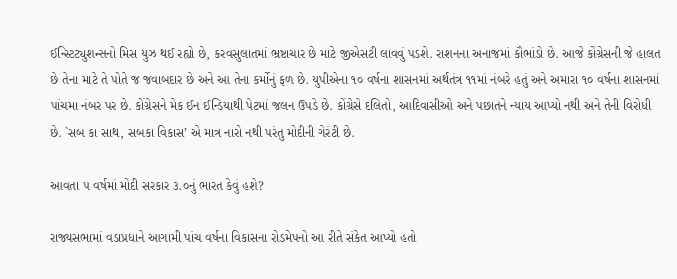ઈન્સ્ટિટ્યુશન્સનો મિસ યુઝ થઈ રહ્યો છે, કરવસુલાતમાં ભ્રષ્ટાચાર છે માટે જીએસટી લાવવું પડશે. રાશનના અનાજમાં કૌભાંડો છે. આજે કોંગ્રેસની જે હાલત છે તેના માટે તે પોતે જ જવાબદાર છે અને આ તેના કર્મોનું ફળ છે. યુપીએના ૧૦ વર્ષના શાસનમાં અર્થતંત્ર ૧૧માં નંબરે હતું અને અમારા ૧૦ વર્ષના શાસનમાં પાંચમા નંબર પર છે. કોંગ્રેસને મેક ઈન ઈન્ડિયાથી પેટમાં જલન ઉપડે છે. કોંગ્રેસે દલિતો, આદિવાસીઓ અને પછાતને ન્યાય આપ્યો નથી અને તેની વિરોધી છે. `સબ કા સાથ, સબકા વિકાસ’ એ માત્ર નારો નથી પરંતુ મોદીની ગેરંટી છે.

આવતા ૫ વર્ષમાં મોદી સરકાર ૩.૦નું ભારત કેવું હશે?

રાજ્યસભામાં વડાપ્રધાને આગામી પાંચ વર્ષના વિકાસના રોડમેપનો આ રીતે સંકેત આપ્યો હતો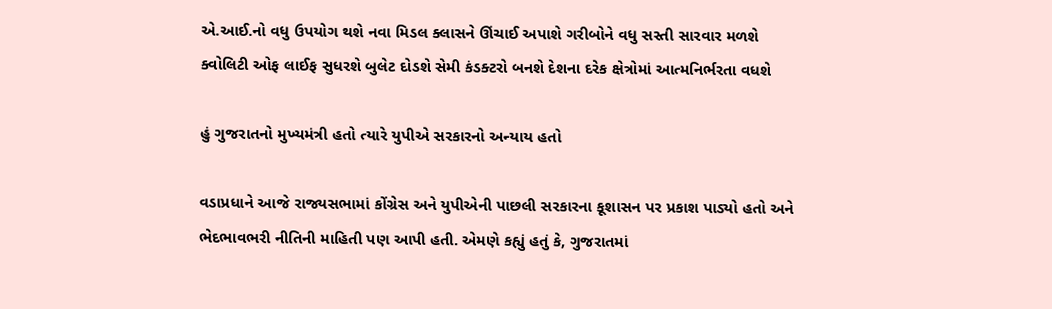એ.આઈ.નો વધુ ઉપયોગ થશે નવા મિડલ ક્લાસને ઊંચાઈ અપાશે ગરીબોને વધુ સસ્તી સારવાર મળશે
ક્વોલિટી ઓફ લાઈફ સુધરશે બુલેટ દોડશે સેમી કંડક્ટરો બનશે દેશના દરેક ક્ષેત્રોમાં આત્મનિર્ભરતા વધશે

હું ગુજરાતનો મુખ્યમંત્રી હતો ત્યારે યુપીએ સરકારનો અન્યાય હતો

વડાપ્રધાને આજે રાજ્યસભામાં કોંગ્રેસ અને યુપીએની પાછલી સરકારના કૂશાસન પર પ્રકાશ પાડ્યો હતો અને ભેદભાવભરી નીતિની માહિતી પણ આપી હતી. એમણે કહ્યું હતું કે, ગુજરાતમાં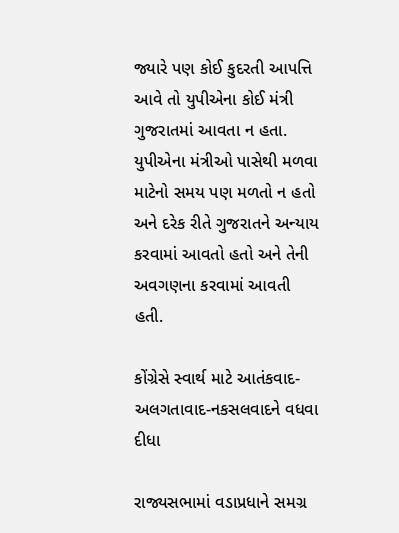જ્યારે પણ કોઈ કુદરતી આપત્તિ આવે તો યુપીએના કોઈ મંત્રી ગુજરાતમાં આવતા ન હતા. યુપીએના મંત્રીઓ પાસેથી મળવા માટેનો સમય પણ મળતો ન હતો અને દરેક રીતે ગુજરાતને અન્યાય કરવામાં આવતો હતો અને તેની અવગણના કરવામાં આવતી હતી.

કોંગ્રેસે સ્વાર્થ માટે આતંકવાદ-અલગતાવાદ-નકસલવાદને વધવા દીધા

રાજ્યસભામાં વડાપ્રધાને સમગ્ર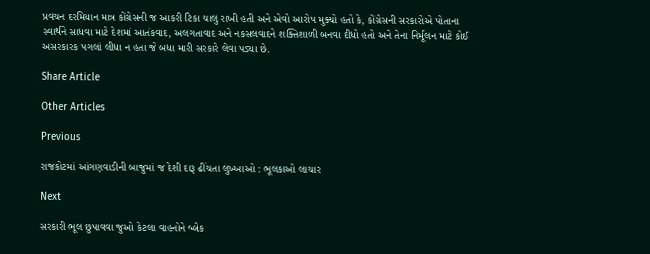પ્રવચન દરમિયાન માત્ર કોંગ્રેસની જ આકરી ટિકા ચાલુ રાખી હતી અને એવો આરોપ મુક્યો હતો કે, કોંગ્રેસની સરકારોએ પોતાના સ્વાર્થને સાધવા માટે દેશમાં આતંકવાદ, અલગતાવાદ અને નકસલવાદને શક્તિશાળી બનવા દીધો હતો અને તેના નિર્મૂલન માટે કોઈ અસરકારક પગલાં લીધા ન હતા જે બધા મારી સરકારે લેવા પડ્યા છે.

Share Article

Other Articles

Previous

રાજકોટમાં આંગણવાડીની બાજુમાં જ દેશી દારૂ ઢીંચતા લુખ્ખાઓ : ભૂલકાઓ લાચાર

Next

સરકારી ભૂલ છુપાવવા જુઓ કેટલા વાહનોને બ્લેક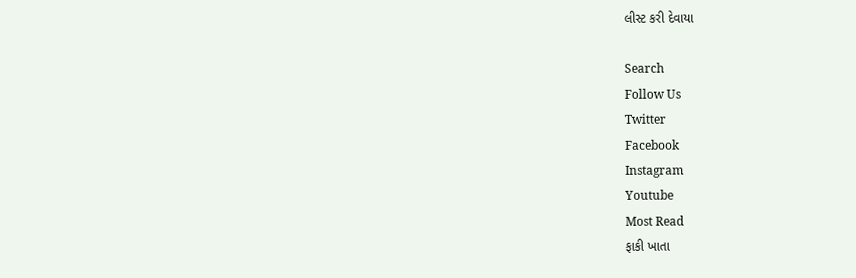લીસ્ટ કરી દેવાયા

Search
Follow Us
Twitter
Facebook
Instagram
Youtube
Most Read
ફાકી ખાતા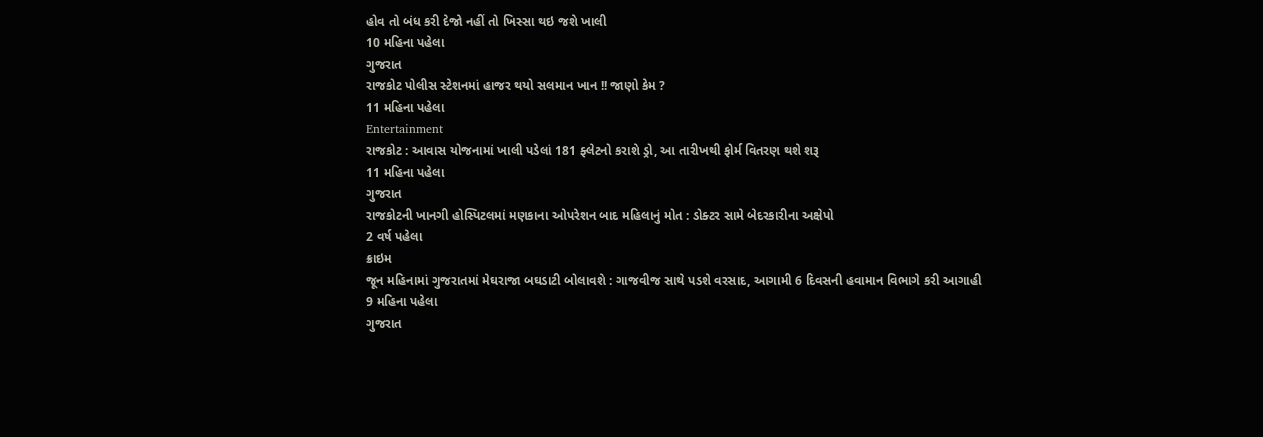હોવ તો બંધ કરી દેજો નહીં તો ખિસ્સા થઇ જશે ખાલી
10 મહિના પહેલા
ગુજરાત
રાજકોટ પોલીસ સ્ટેશનમાં હાજર થયો સલમાન ખાન !! જાણો કેમ ?
11 મહિના પહેલા
Entertainment
રાજકોટ : આવાસ યોજનામાં ખાલી પડેલાં 181 ફ્લેટનો કરાશે ડ્રો, આ તારીખથી ફોર્મ વિતરણ થશે શરૂ
11 મહિના પહેલા
ગુજરાત
રાજકોટની ખાનગી હોસ્પિટલમાં મણકાના ઓપરેશન બાદ મહિલાનું મોત : ડોક્ટર સામે બેદરકારીના અક્ષેપો
2 વર્ષ પહેલા
ક્રાઇમ
જૂન મહિનામાં ગુજરાતમાં મેઘરાજા બઘડાટી બોલાવશે : ગાજવીજ સાથે પડશે વરસાદ, આગામી 6 દિવસની હવામાન વિભાગે કરી આગાહી
9 મહિના પહેલા
ગુજરાત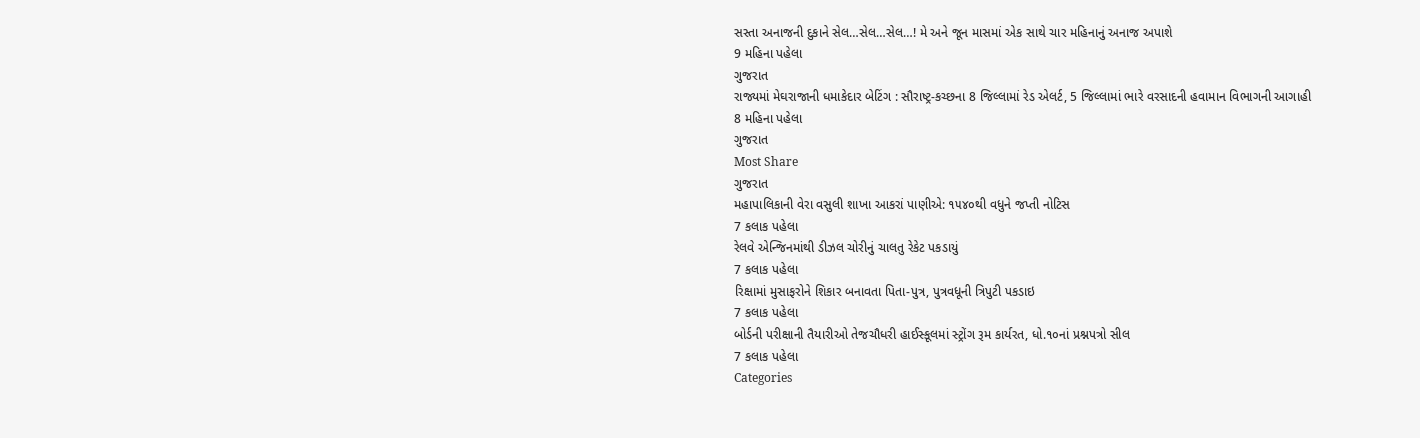સસ્તા અનાજની દુકાને સેલ…સેલ…સેલ…! મે અને જૂન માસમાં એક સાથે ચાર મહિનાનું અનાજ અપાશે
9 મહિના પહેલા
ગુજરાત
રાજ્યમાં મેઘરાજાની ધમાકેદાર બેટિંગ : સૌરાષ્ટ્ર-કચ્છના 8 જિલ્લામાં રેડ એલર્ટ, 5 જિલ્લામાં ભારે વરસાદની હવામાન વિભાગની આગાહી
8 મહિના પહેલા
ગુજરાત
Most Share
ગુજરાત
મહાપાલિકાની વેરા વસુલી શાખા આકરાં પાણીએ: ૧૫૪૦થી વધુને જપ્તી નોટિસ
7 કલાક પહેલા
રેલવે એન્જિનમાંથી ડીઝલ ચોરીનું ચાલતુ રેકેટ પકડાયું
7 કલાક પહેલા
રિક્ષામાં મુસાફરોને શિકાર બનાવતા પિતા-પુત્ર, પુત્રવધૂની ત્રિપુટી પકડાઇ
7 કલાક પહેલા
બોર્ડની પરીક્ષાની તૈયારીઓ તેજચૌધરી હાઈસ્કૂલમાં સ્ટ્રોંગ રૂમ કાર્યરત, ધો.૧૦નાં પ્રશ્નપત્રો સીલ
7 કલાક પહેલા
Categories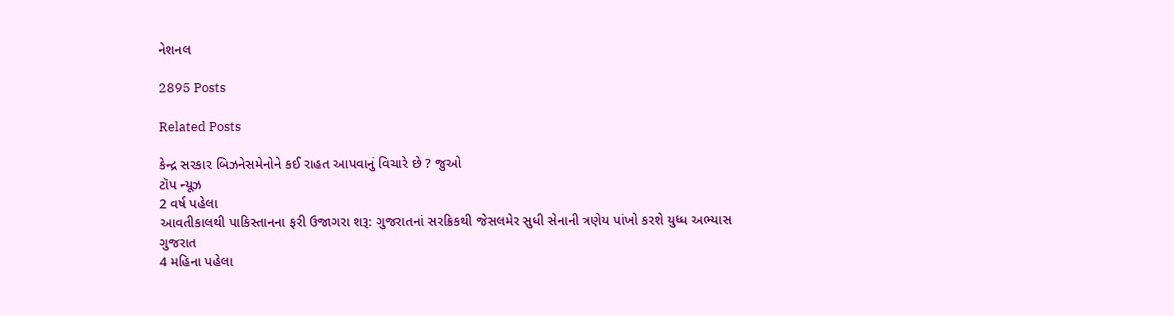નેશનલ

2895 Posts

Related Posts

કેન્દ્ર સરકાર બિઝનેસમેનોને કઈ રાહત આપવાનું વિચારે છે ? જુઓ
ટૉપ ન્યૂઝ
2 વર્ષ પહેલા
આવતીકાલથી પાકિસ્તાનના ફરી ઉજાગરા શરૂ: ગુજરાતનાં સરક્રિકથી જેસલમેર સુધી સેનાની ત્રણેય પાંખો કરશે યુધ્ધ અભ્યાસ
ગુજરાત
4 મહિના પહેલા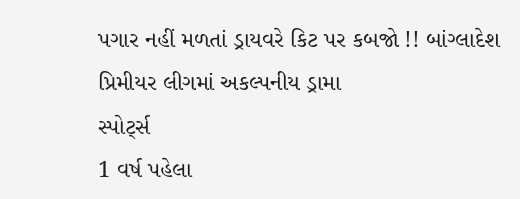પગાર નહીં મળતાં ડ્રાયવરે કિટ પર કબજો !! બાંગ્લાદેશ પ્રિમીયર લીગમાં અકલ્પનીય ડ્રામા
સ્પોર્ટ્સ
1 વર્ષ પહેલા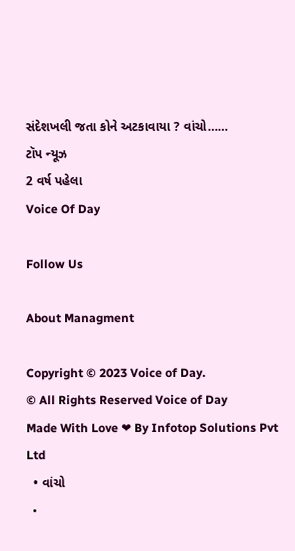સંદેશખલી જતા કોને અટકાવાયા ? વાંચો……
ટૉપ ન્યૂઝ
2 વર્ષ પહેલા
Voice Of Day

Follow Us

About Managment

Copyright © 2023 Voice of Day.
© All Rights Reserved Voice of Day
Made With Love ❤ By Infotop Solutions Pvt Ltd
  • વાંચો
  •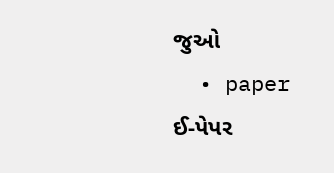જુઓ
  • paper ઈ-પેપર